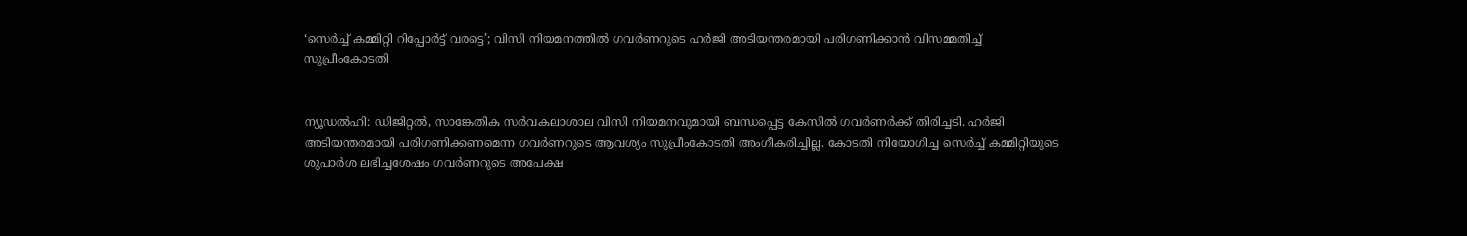‘സെര്‍ച്ച് കമ്മിറ്റി റിപ്പോര്‍ട്ട് വരട്ടെ’; വിസി നിയമനത്തില്‍ ഗവര്‍ണറുടെ ഹര്‍ജി അടിയന്തരമായി പരിഗണിക്കാന്‍ വിസമ്മതിച്ച് സുപ്രീംകോടതി


ന്യൂഡല്‍ഹി: ഡിജിറ്റല്‍, സാങ്കേതിക സര്‍വകലാശാല വിസി നിയമനവുമായി ബന്ധപ്പെട്ട കേസില്‍ ഗവര്‍ണര്‍ക്ക് തിരിച്ചടി. ഹര്‍ജി അടിയന്തരമായി പരിഗണിക്കണമെന്ന ഗവര്‍ണറുടെ ആവശ്യം സുപ്രീംകോടതി അംഗീകരിച്ചില്ല. കോടതി നിയോഗിച്ച സെര്‍ച്ച് കമ്മിറ്റിയുടെ ശുപാര്‍ശ ലഭിച്ചശേഷം ഗവര്‍ണറുടെ അപേക്ഷ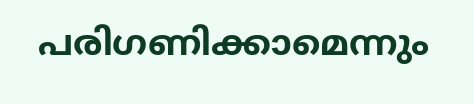പരിഗണിക്കാമെന്നും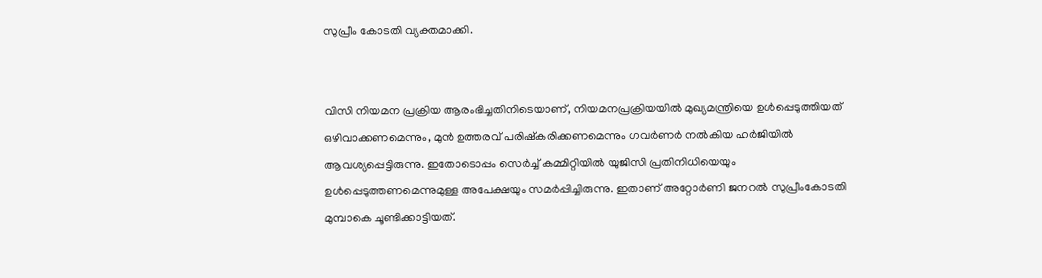സുപ്രീം കോടതി വ്യക്തമാക്കി.


വിസി നിയമന പ്രക്രിയ ആരംഭിച്ചതിനിടെയാണ്, നിയമനപ്രക്രിയയില്‍ മുഖ്യമന്ത്രിയെ ഉള്‍പ്പെടുത്തിയത് ഒഴിവാക്കണമെന്നും, മുന്‍ ഉത്തരവ് പരിഷ്‌കരിക്കണമെന്നും ഗവര്‍ണര്‍ നല്‍കിയ ഹര്‍ജിയില്‍ ആവശ്യപ്പെട്ടിരുന്നു. ഇതോടൊപ്പം സെര്‍ച്ച് കമ്മിറ്റിയില്‍ യുജിസി പ്രതിനിധിയെയും ഉള്‍പ്പെടുത്തണമെന്നുമുള്ള അപേക്ഷയും സമര്‍പ്പിച്ചിരുന്നു. ഇതാണ് അറ്റോര്‍ണി ജനറല്‍ സുപ്രീംകോടതി മുമ്പാകെ ചൂണ്ടിക്കാട്ടിയത്.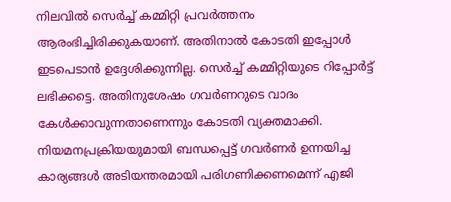നിലവില്‍ സെര്‍ച്ച് കമ്മിറ്റി പ്രവര്‍ത്തനം ആരംഭിച്ചിരിക്കുകയാണ്. അതിനാല്‍ കോടതി ഇപ്പോള്‍ ഇടപെടാന്‍ ഉദ്ദേശിക്കുന്നില്ല. സെര്‍ച്ച് കമ്മിറ്റിയുടെ റിപ്പോര്‍ട്ട് ലഭിക്കട്ടെ. അതിനുശേഷം ഗവര്‍ണറുടെ വാദം കേള്‍ക്കാവുന്നതാണെന്നും കോടതി വ്യക്തമാക്കി. നിയമനപ്രക്രിയയുമായി ബന്ധപ്പെട്ട് ഗവര്‍ണര്‍ ഉന്നയിച്ച കാര്യങ്ങള്‍ അടിയന്തരമായി പരിഗണിക്കണമെന്ന് എജി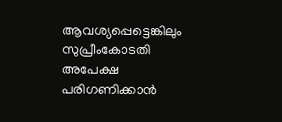ആവശ്യപ്പെട്ടെങ്കിലും സുപ്രീംകോടതി അപേക്ഷ പരിഗണിക്കാന്‍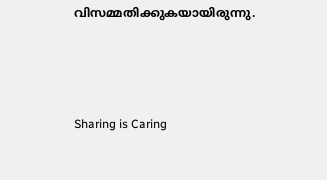വിസമ്മതിക്കുകയായിരുന്നു.



Sharing is Caring